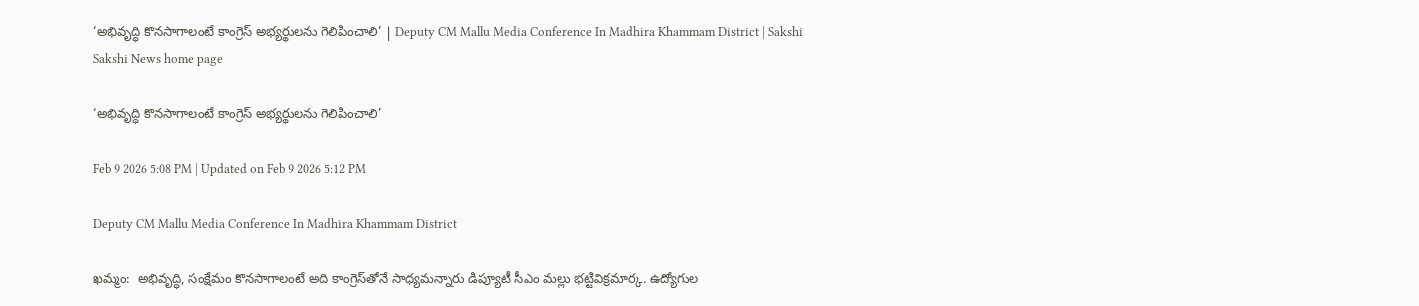‘అభివృద్ధి కొనసాగాలంటే కాంగ్రెస్ అభ్యర్థులను గెలిపించాలి’ | Deputy CM Mallu Media Conference In Madhira Khammam District | Sakshi
Sakshi News home page

‘అభివృద్ధి కొనసాగాలంటే కాంగ్రెస్ అభ్యర్థులను గెలిపించాలి’

Feb 9 2026 5:08 PM | Updated on Feb 9 2026 5:12 PM

Deputy CM Mallu Media Conference In Madhira Khammam District

ఖమ్మం:  అభివృద్ధి, సంక్షేమం కొనసాగాలంటే అది కాంగ్రెస్‌తోనే సాధ్యమన్నారు డిప్యూటీ సీఎం మల్లు భట్టివిక్రమార్క. ఉద్యోగుల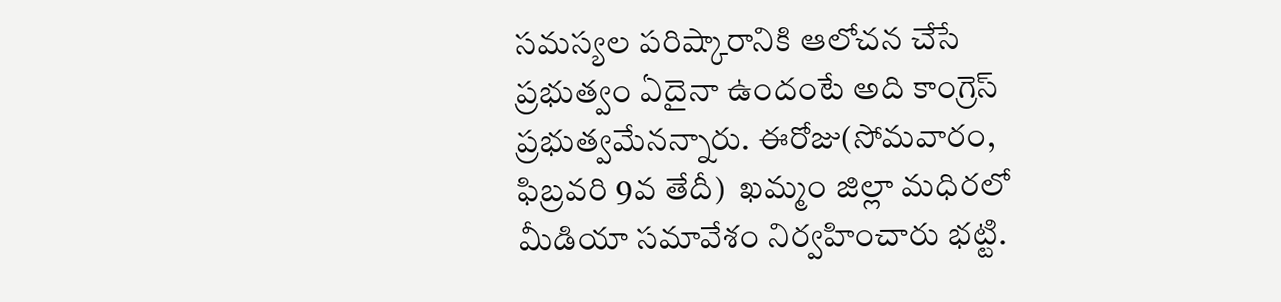సమస్యల పరిష్కారానికి ఆలోచన చేసే ప్రభుత్వం ఏదైనా ఉందంటే అది కాంగ్రెస్‌ ప్రభుత్వమేనన్నారు. ఈరోజు(సోమవారం, ఫిబ్రవరి 9వ తేదీ)  ఖమ్మం జిల్లా మధిరలో మీడియా సమావేశం నిర్వహించారు భట్టి.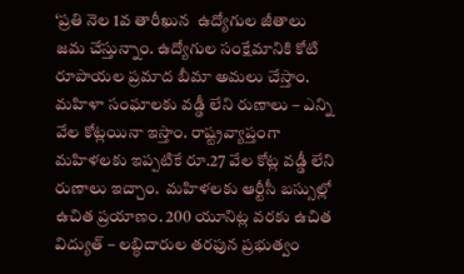‘ప్రతి నెల 1వ తారీఖున  ఉద్యోగుల జీతాలు జమ చేస్తున్నాం. ఉద్యోగుల సంక్షేమానికి కోటి రూపాయల ప్రమాద బీమా అమలు చేస్తాం. మహిళా సంఘాలకు వడ్డీ లేని రుణాలు – ఎన్ని వేల కోట్లయినా ఇస్తాం. రాష్ట్రవ్యాప్తంగా మహిళలకు ఇప్పటికే రూ.27 వేల కోట్ల వడ్డీ లేని రుణాలు ఇచ్చాం.  మహిళలకు ఆర్టీసీ బస్సుల్లో ఉచిత ప్రయాణం. 200 యూనిట్ల వరకు ఉచిత విద్యుత్ – లబ్ధిదారుల తరఫున ప్రభుత్వం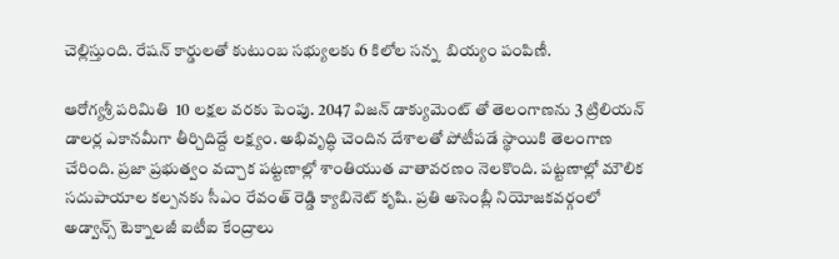చెల్లిస్తుంది. రేషన్ కార్డులతో కుటుంబ సభ్యులకు 6 కిలోల సన్న  బియ్యం పంపిణీ.

ఆరోగ్యశ్రీ పరిమితి  10 లక్షల వరకు పెంపు. 2047 విజన్ డాక్యుమెంట్ తో తెలంగాణను 3 ట్రిలియన్ డాలర్ల ఎకానమీగా తీర్చిదిద్దే లక్ష్యం. అభివృద్ధి చెందిన దేశాలతో పోటీపడే స్థాయికి తెలంగాణ చేరింది. ప్రజా ప్రభుత్వం వచ్చాక పట్టణాల్లో శాంతియుత వాతావరణం నెలకొంది. పట్టణాల్లో మౌలిక సదుపాయాల కల్పనకు సీఎం రేవంత్ రెడ్డి క్యాబినెట్ కృషి. ప్రతి అసెంబ్లీ నియోజకవర్గంలో అడ్వాన్స్ టెక్నాలజీ ఐటీఐ కేంద్రాలు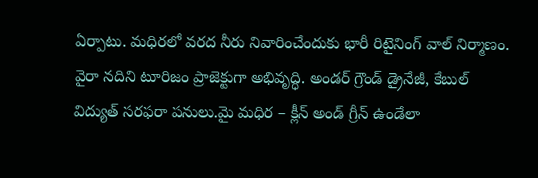ఏర్పాటు. మధిరలో వరద నీరు నివారించేందుకు భారీ రిటైనింగ్ వాల్ నిర్మాణం. వైరా నదిని టూరిజం ప్రాజెక్టుగా అభివృద్ధి. అండర్ గ్రౌండ్ డ్రైనేజీ, కేబుల్ విద్యుత్ సరఫరా పనులు.మై మధిర – క్లీన్ అండ్ గ్రీన్ ఉండేలా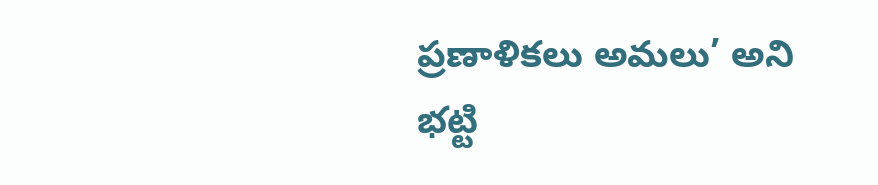ప్రణాళికలు అమలు’ అని భట్టి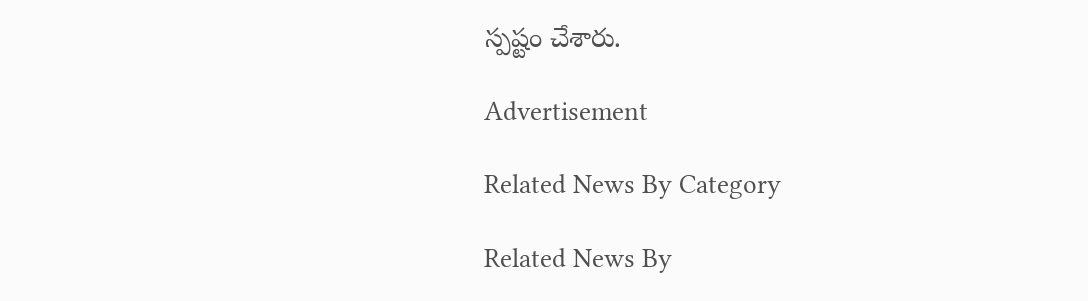స్పష్టం చేశారు.

Advertisement

Related News By Category

Related News By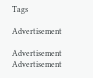Tags

Advertisement

Advertisement
Advertisement